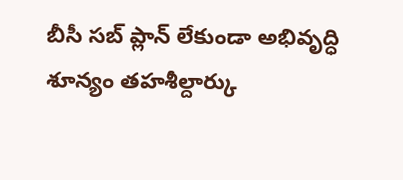బీసీ సబ్ ప్లాన్ లేకుండా అభివృద్ధి శూన్యం తహశీల్దార్కు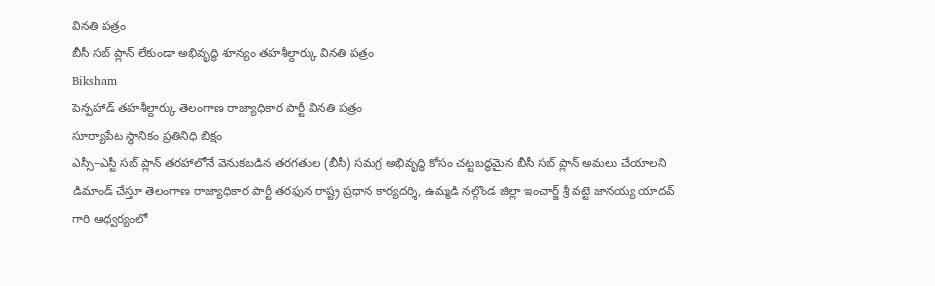వినతి పత్రం
బీసీ సబ్ ప్లాన్ లేకుండా అభివృద్ధి శూన్యం తహశీల్దార్కు వినతి పత్రం
Biksham
పెన్పహాడ్ తహశీల్దార్కు తెలంగాణ రాజ్యాధికార పార్టీ వినతి పత్రం
సూర్యాపేట స్థానికం ప్రతినిధి బిక్షం
ఎస్సీ–ఎస్టీ సబ్ ప్లాన్ తరహాలోనే వెనుకబడిన తరగతుల (బీసీ) సమగ్ర అభివృద్ధి కోసం చట్టబద్ధమైన బీసీ సబ్ ప్లాన్ అమలు చేయాలని డిమాండ్ చేస్తూ తెలంగాణ రాజ్యాధికార పార్టీ తరఫున రాష్ట్ర ప్రధాన కార్యదర్శి, ఉమ్మడి నల్గొండ జిల్లా ఇంచార్జ్ శ్రీ వట్టె జానయ్య యాదవ్ గారి ఆధ్వర్యంలో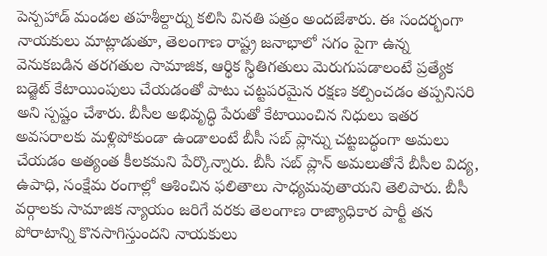పెన్పహాడ్ మండల తహశీల్దార్ను కలిసి వినతి పత్రం అందజేశారు. ఈ సందర్భంగా నాయకులు మాట్లాడుతూ, తెలంగాణ రాష్ట్ర జనాభాలో సగం పైగా ఉన్న వెనుకబడిన తరగతుల సామాజిక, ఆర్థిక స్థితిగతులు మెరుగుపడాలంటే ప్రత్యేక బడ్జెట్ కేటాయింపులు చేయడంతో పాటు చట్టపరమైన రక్షణ కల్పించడం తప్పనిసరి అని స్పష్టం చేశారు. బీసీల అభివృద్ధి పేరుతో కేటాయించిన నిధులు ఇతర అవసరాలకు మళ్లిపోకుండా ఉండాలంటే బీసీ సబ్ ప్లాన్ను చట్టబద్ధంగా అమలు చేయడం అత్యంత కీలకమని పేర్కొన్నారు. బీసీ సబ్ ప్లాన్ అమలుతోనే బీసీల విద్య, ఉపాధి, సంక్షేమ రంగాల్లో ఆశించిన ఫలితాలు సాధ్యమవుతాయని తెలిపారు. బీసీ వర్గాలకు సామాజిక న్యాయం జరిగే వరకు తెలంగాణ రాజ్యాధికార పార్టీ తన పోరాటాన్ని కొనసాగిస్తుందని నాయకులు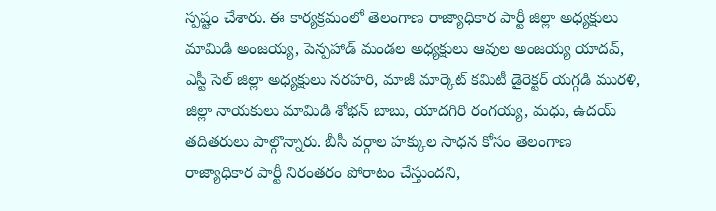స్పష్టం చేశారు. ఈ కార్యక్రమంలో తెలంగాణ రాజ్యాధికార పార్టీ జిల్లా అధ్యక్షులు మామిడి అంజయ్య, పెన్పహాడ్ మండల అధ్యక్షులు ఆవుల అంజయ్య యాదవ్, ఎస్టీ సెల్ జిల్లా అధ్యక్షులు నరహరి, మాజీ మార్కెట్ కమిటీ డైరెక్టర్ యగ్గడి మురళి, జిల్లా నాయకులు మామిడి శోభన్ బాబు, యాదగిరి రంగయ్య, మధు, ఉదయ్ తదితరులు పాల్గొన్నారు. బీసీ వర్గాల హక్కుల సాధన కోసం తెలంగాణ రాజ్యాధికార పార్టీ నిరంతరం పోరాటం చేస్తుందని,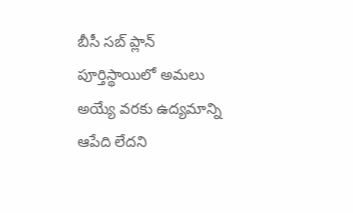బీసీ సబ్ ప్లాన్ పూర్తిస్థాయిలో అమలు అయ్యే వరకు ఉద్యమాన్ని ఆపేది లేదని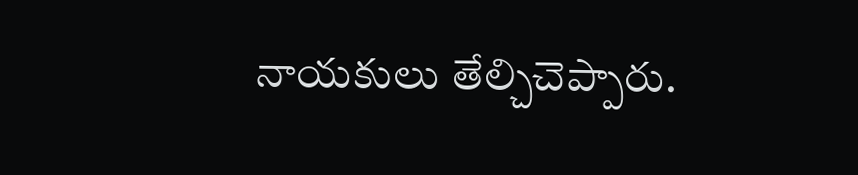నాయకులు తేల్చిచెప్పారు.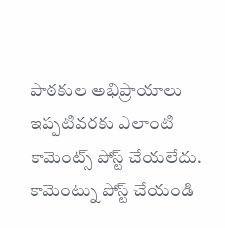పాఠకుల అభిప్రాయాలు
ఇప్పటివరకు ఎలాంటి కామెంట్స్ పోస్ట్ చేయలేదు.
కామెంట్ను పోస్ట్ చేయండి